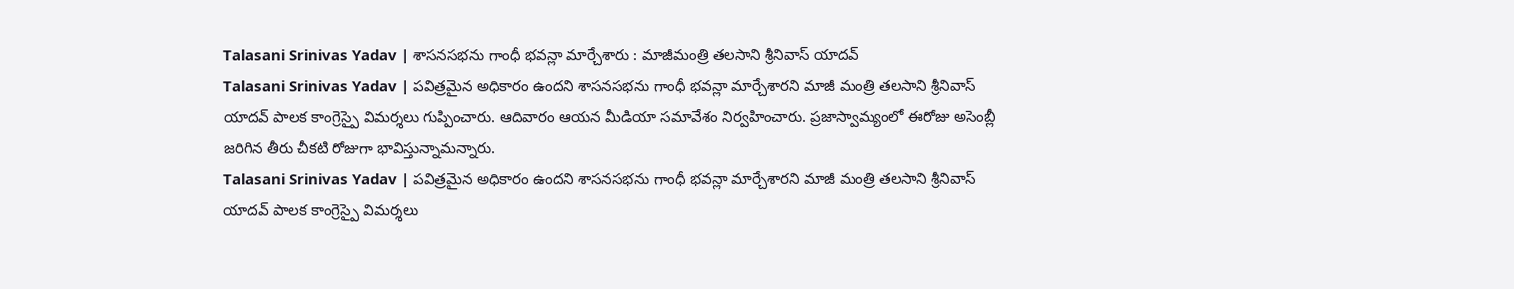Talasani Srinivas Yadav | శాసనసభను గాంధీ భవన్లా మార్చేశారు : మాజీమంత్రి తలసాని శ్రీనివాస్ యాదవ్
Talasani Srinivas Yadav | పవిత్రమైన అధికారం ఉందని శాసనసభను గాంధీ భవన్లా మార్చేశారని మాజీ మంత్రి తలసాని శ్రీనివాస్ యాదవ్ పాలక కాంగ్రెస్పై విమర్శలు గుప్పించారు. ఆదివారం ఆయన మీడియా సమావేశం నిర్వహించారు. ప్రజాస్వామ్యంలో ఈరోజు అసెంబ్లీ జరిగిన తీరు చీకటి రోజుగా భావిస్తున్నామన్నారు.
Talasani Srinivas Yadav | పవిత్రమైన అధికారం ఉందని శాసనసభను గాంధీ భవన్లా మార్చేశారని మాజీ మంత్రి తలసాని శ్రీనివాస్ యాదవ్ పాలక కాంగ్రెస్పై విమర్శలు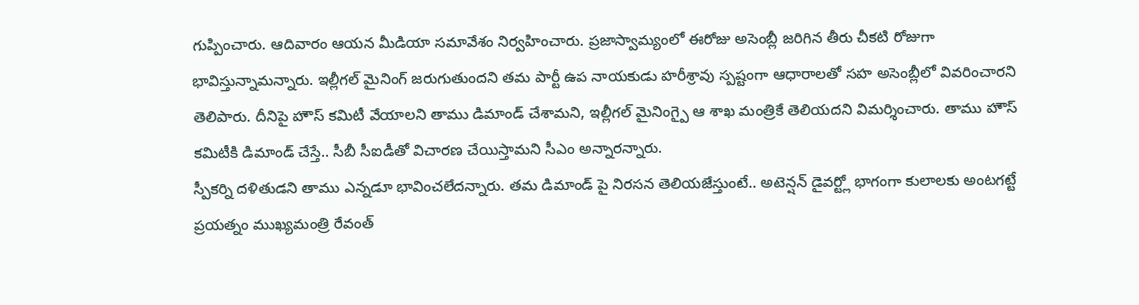గుప్పించారు. ఆదివారం ఆయన మీడియా సమావేశం నిర్వహించారు. ప్రజాస్వామ్యంలో ఈరోజు అసెంబ్లీ జరిగిన తీరు చీకటి రోజుగా భావిస్తున్నామన్నారు. ఇల్లీగల్ మైనింగ్ జరుగుతుందని తమ పార్టీ ఉప నాయకుడు హరీశ్రావు స్పష్టంగా ఆధారాలతో సహ అసెంబ్లీలో వివరించారని తెలిపారు. దీనిపై హౌస్ కమిటీ వేయాలని తాము డిమాండ్ చేశామని, ఇల్లీగల్ మైనింగ్పై ఆ శాఖ మంత్రికే తెలియదని విమర్శించారు. తాము హౌస్ కమిటీకి డిమాండ్ చేస్తే.. సీబీ సీఐడీతో విచారణ చేయిస్తామని సీఎం అన్నారన్నారు.
స్పీకర్ని దళితుడని తాము ఎన్నడూ భావించలేదన్నారు. తమ డిమాండ్ పై నిరసన తెలియజేస్తుంటే.. అటెన్షన్ డైవర్ట్లో భాగంగా కులాలకు అంటగట్టే ప్రయత్నం ముఖ్యమంత్రి రేవంత్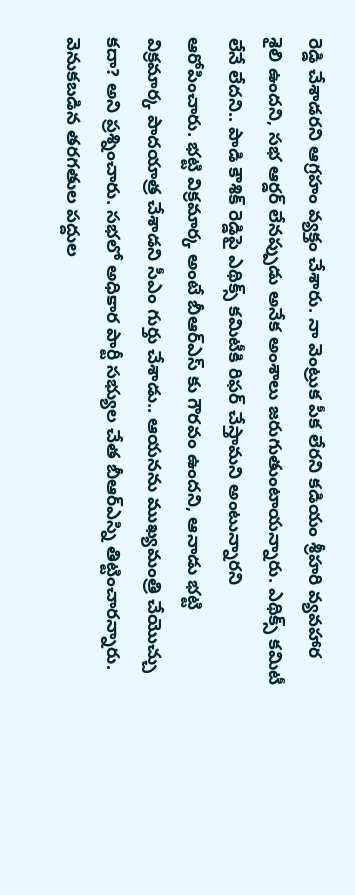రెడ్డి చేశాడరని ఆగ్రహం వ్యక్తం చేశారు. నా వెంట్రుక పీక లేరని కడియం శ్రీహరి వ్యవహార శైలి ఉందని, సభ ఆర్డర్ లేనప్పుడు అనేక అంశాలు జరుగుతుంటాయన్నారు. ఎథిక్స్ కమిటీ లేనే లేదని.. పాడి కౌశిక్ రెడ్డిపై ఎథిక్స్ కమిటీకి రిఫర్ చేస్తామని అంటున్నారని ఆరోపించారు. భట్టి విక్రమార్క అంటే బీఆర్ఎస్ కు గౌరవం ఉందని, ఆనాడు భట్టి విక్రమార్క పాదయాత్ర చేశాడని సీఎం గుర్తు చేశాడు.. ఆయనను ముఖ్యమంత్రి చేయొచ్చు కదా? అని ప్రశ్నించారు. సభలో అధికార పార్టీ సభ్యుల చేత బీఆర్ఎస్ని తిట్టించారన్నారు.
వెనుకబడిన తరగతుల పద్దుల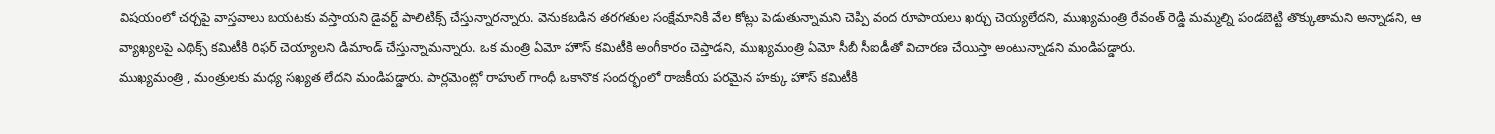విషయంలో చర్చపై వాస్తవాలు బయటకు వస్తాయని డైవర్ట్ పాలిటిక్స్ చేస్తున్నారన్నారు. వెనుకబడిన తరగతుల సంక్షేమానికి వేల కోట్లు పెడుతున్నామని చెప్పి వంద రూపాయలు ఖర్చు చెయ్యలేదని, ముఖ్యమంత్రి రేవంత్ రెడ్డి మమ్మల్ని పండబెట్టి తొక్కుతామని అన్నాడని, ఆ వ్యాఖ్యలపై ఎథిక్స్ కమిటీకి రిఫర్ చెయ్యాలని డిమాండ్ చేస్తున్నామన్నారు. ఒక మంత్రి ఏమో హౌస్ కమిటీకి అంగీకారం చెప్తాడని, ముఖ్యమంత్రి ఏమో సీబీ సీఐడీతో విచారణ చేయిస్తా అంటున్నాడని మండిపడ్డారు.
ముఖ్యమంత్రి , మంత్రులకు మధ్య సఖ్యత లేదని మండిపడ్డారు. పార్లమెంట్లో రాహుల్ గాంధీ ఒకానొక సందర్భంలో రాజకీయ పరమైన హక్కు హౌస్ కమిటీకి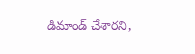డిమాండ్ చేశారని,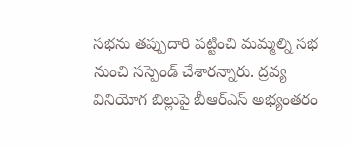సభను తప్పుదారి పట్టించి మమ్మల్ని సభ నుంచి సస్పెండ్ చేశారన్నారు. ద్రవ్య వినియోగ బిల్లుపై బీఆర్ఎస్ అభ్యంతరం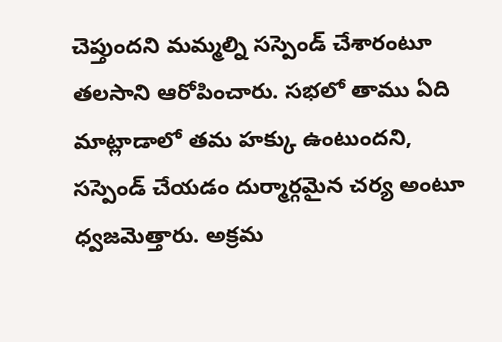చెప్తుందని మమ్మల్ని సస్పెండ్ చేశారంటూ తలసాని ఆరోపించారు. సభలో తాము ఏది మాట్లాడాలో తమ హక్కు ఉంటుందని, సస్పెండ్ చేయడం దుర్మార్గమైన చర్య అంటూ ధ్వజమెత్తారు. అక్రమ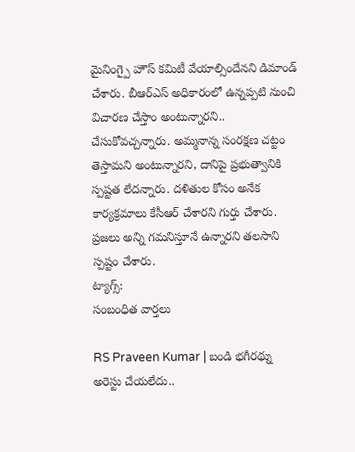మైనింగ్పై హౌస్ కమిటీ వేయాల్సిందేనని డిమాండ్ చేశారు. బీఆర్ఎస్ అధికారంలో ఉన్నప్పటి నుంచి విచారణ చేస్తాం అంటున్నారని.. చేసుకోవచ్చన్నారు. అమ్మనాన్న సంరక్షణ చట్టం తెస్తామని అంటున్నారని, దానిపై ప్రభుత్వానికి స్పష్టత లేదన్నారు. దళితుల కోసం అనేక కార్యక్రమాలు కేసీఆర్ చేశారని గుర్తు చేశారు. ప్రజలు అన్ని గమనిస్తూనే ఉన్నారని తలసాని స్పష్టం చేశారు.
ట్యాగ్స్:
సంబంధిత వార్తలు

RS Praveen Kumar | బండి భగీరథ్ను అరెస్టు చేయలేదు..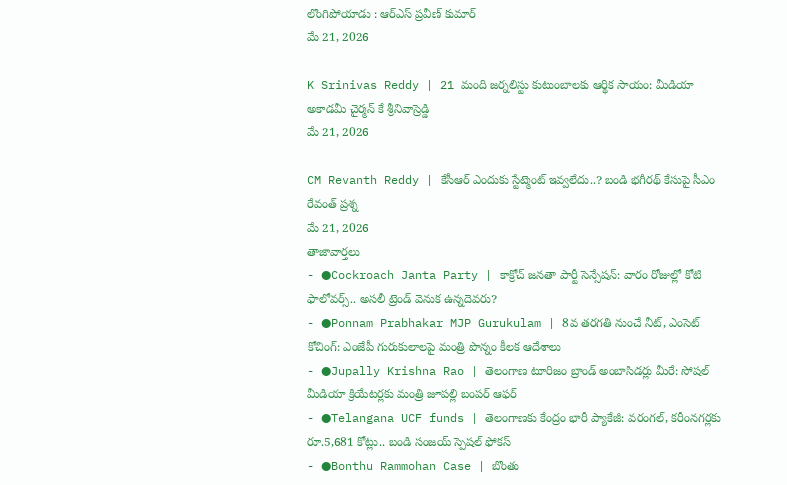లొంగిపోయాడు : ఆర్ఎస్ ప్రవీణ్ కుమార్
మే 21, 2026

K Srinivas Reddy | 21 మంది జర్నలిస్టు కుటుంబాలకు ఆర్థిక సాయం: మీడియా అకాడమీ చైర్మన్ కే శ్రీనివాస్రెడ్డి
మే 21, 2026

CM Revanth Reddy | కేసీఆర్ ఎందుకు స్టేట్మెంట్ ఇవ్వలేదు..? బండి భగీరథ్ కేసుపై సీఎం రేవంత్ ప్రశ్న
మే 21, 2026
తాజావార్తలు
- ●Cockroach Janta Party | కాక్రోచ్ జనతా పార్టీ సెన్సేషన్: వారం రోజుల్లో కోటి ఫాలోవర్స్.. అసలీ ట్రెండ్ వెనుక ఉన్నదెవరు?
- ●Ponnam Prabhakar MJP Gurukulam | 8వ తరగతి నుంచే నీట్, ఎంసెట్ కోచింగ్: ఎంజేపీ గురుకులాలపై మంత్రి పొన్నం కీలక ఆదేశాలు
- ●Jupally Krishna Rao | తెలంగాణ టూరిజం బ్రాండ్ అంబాసిడర్లు మీరే: సోషల్ మీడియా క్రియేటర్లకు మంత్రి జూపల్లి బంపర్ ఆఫర్
- ●Telangana UCF funds | తెలంగాణకు కేంద్రం భారీ ప్యాకేజీ: వరంగల్, కరీంనగర్లకు రూ.5,681 కోట్లు.. బండి సంజయ్ స్పెషల్ ఫోకస్
- ●Bonthu Rammohan Case | బొంతు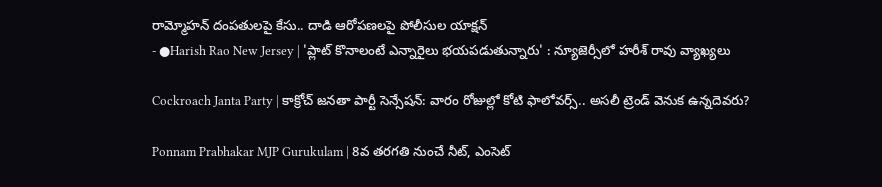రామ్మోహన్ దంపతులపై కేసు.. దాడి ఆరోపణలపై పోలీసుల యాక్షన్
- ●Harish Rao New Jersey | 'ప్లాట్ కొనాలంటే ఎన్నారైలు భయపడుతున్నారు' : న్యూజెర్సీలో హరీశ్ రావు వ్యాఖ్యలు

Cockroach Janta Party | కాక్రోచ్ జనతా పార్టీ సెన్సేషన్: వారం రోజుల్లో కోటి ఫాలోవర్స్.. అసలీ ట్రెండ్ వెనుక ఉన్నదెవరు?

Ponnam Prabhakar MJP Gurukulam | 8వ తరగతి నుంచే నీట్, ఎంసెట్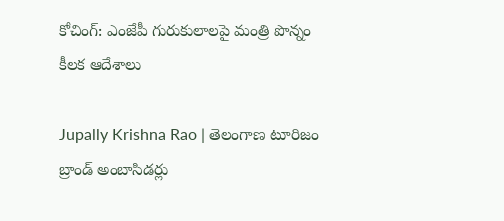కోచింగ్: ఎంజేపీ గురుకులాలపై మంత్రి పొన్నం కీలక ఆదేశాలు

Jupally Krishna Rao | తెలంగాణ టూరిజం బ్రాండ్ అంబాసిడర్లు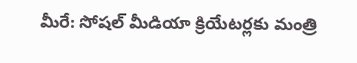మీరే: సోషల్ మీడియా క్రియేటర్లకు మంత్రి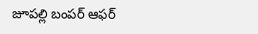జూపల్లి బంపర్ ఆఫర్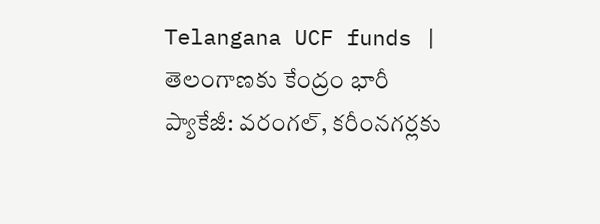Telangana UCF funds | తెలంగాణకు కేంద్రం భారీ ప్యాకేజీ: వరంగల్, కరీంనగర్లకు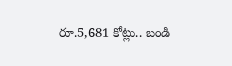రూ.5,681 కోట్లు.. బండి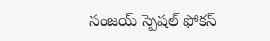సంజయ్ స్పెషల్ ఫోకస్